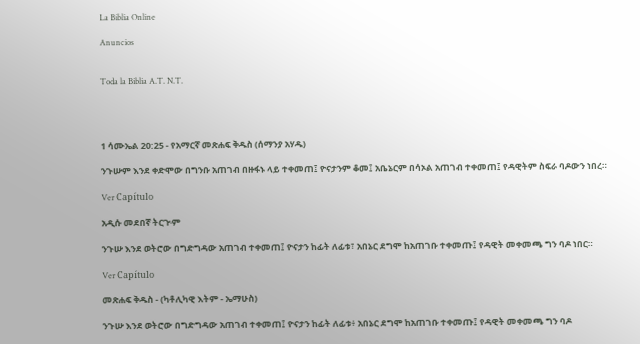La Biblia Online

Anuncios


Toda la Biblia A.T. N.T.




1 ሳሙኤል 20:25 - የአማርኛ መጽሐፍ ቅዱስ (ሰማንያ አሃዱ)

ንጉሡም እንደ ቀድሞው በግንቡ አጠገብ በዙፋኑ ላይ ተቀመጠ፤ ዮናታንም ቆመ፤ አቤኔርም በሳኦል አጠገብ ተቀመጠ፤ የዳዊትም ስፍራ ባዶውን ነበረ።

Ver Capítulo

አዲሱ መደበኛ ትርጒም

ንጉሡ እንደ ወትሮው በግድግዳው አጠገብ ተቀመጠ፤ ዮናታን ከፊት ለፊቱ፣ አበኔር ደግሞ ከአጠገቡ ተቀመጡ፤ የዳዊት መቀመጫ ግን ባዶ ነበር።

Ver Capítulo

መጽሐፍ ቅዱስ - (ካቶሊካዊ እትም - ኤማሁስ)

ንጉሡ እንደ ወትሮው በግድግዳው አጠገብ ተቀመጠ፤ ዮናታን ከፊት ለፊቱ፥ አበኔር ደግሞ ከአጠገቡ ተቀመጡ፤ የዳዊት መቀመጫ ግን ባዶ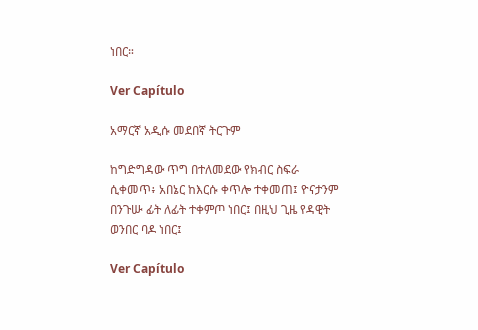ነበር።

Ver Capítulo

አማርኛ አዲሱ መደበኛ ትርጉም

ከግድግዳው ጥግ በተለመደው የክብር ስፍራ ሲቀመጥ፥ አበኔር ከእርሱ ቀጥሎ ተቀመጠ፤ ዮናታንም በንጉሡ ፊት ለፊት ተቀምጦ ነበር፤ በዚህ ጊዜ የዳዊት ወንበር ባዶ ነበር፤

Ver Capítulo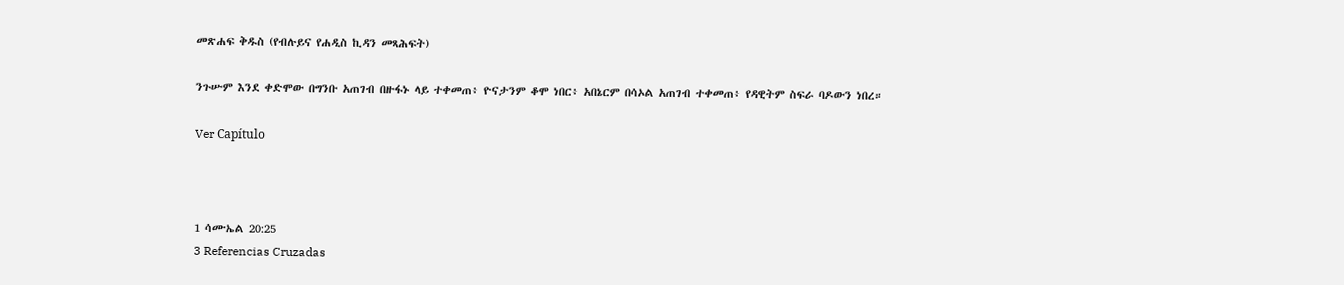መጽሐፍ ቅዱስ (የብሉይና የሐዲስ ኪዳን መጻሕፍት)

ንጉሡም እንደ ቀድሞው በግንቡ አጠገብ በዙፋኑ ላይ ተቀመጠ፥ ዮናታንም ቆሞ ነበር፥ አበኔርም በሳኦል አጠገብ ተቀመጠ፥ የዳዊትም ስፍራ ባዶውን ነበረ።

Ver Capítulo



1 ሳሙኤል 20:25
3 Referencias Cruzadas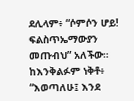ደሊላም፥ “ሶምሶን ሆይ! ፍልስጥኤማውያን መጡብህ” አለችው። ከእንቅልፉም ነቅቶ፥ “እወጣለሁ፤ እንደ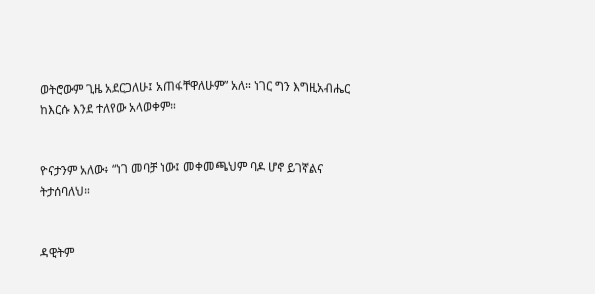ወትሮውም ጊዜ አደርጋለሁ፤ አጠፋቸዋለሁም” አለ። ነገር ግን እግዚአብሔር ከእርሱ እንደ ተለየው አላወቀም።


ዮናታንም አለው፥ “ነገ መባቻ ነው፤ መቀመጫህም ባዶ ሆኖ ይገኛልና ትታሰባለህ።


ዳዊትም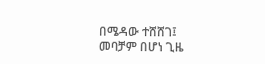በሜዳው ተሸሸገ፤ መባቻም በሆነ ጊዜ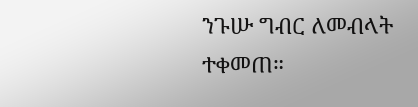ንጉሡ ግብር ለመብላት ተቀመጠ።